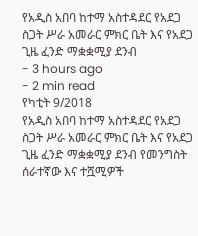የአዲስ አበባ ከተማ አስተዳደር የአደጋ ስጋት ሥራ አመራር ምክር ቤት እና የአደጋ ጊዜ ፈንድ ማቋቋሚያ ደንብ
- 3 hours ago
- 2 min read
የካቲት 9/2018
የአዲስ አበባ ከተማ አስተዳደር የአደጋ ስጋት ሥራ አመራር ምክር ቤት እና የአደጋ ጊዜ ፈንድ ማቋቋሚያ ደንብ የመንግስት ሰራተኛው እና ተሿሚዎች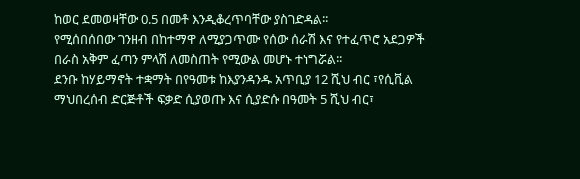ከወር ደመወዛቸው 0.5 በመቶ እንዲቆረጥባቸው ያስገድዳል፡፡
የሚሰበሰበው ገንዘብ በከተማዋ ለሚያጋጥሙ የሰው ሰራሽ እና የተፈጥሮ አደጋዎች በራስ አቅም ፈጣን ምላሽ ለመስጠት የሚውል መሆኑ ተነግሯል፡፡
ደንቡ ከሃይማኖት ተቋማት በየዓመቱ ከእያንዳንዱ አጥቢያ 12 ሺህ ብር ፣የሲቪል ማህበረሰብ ድርጅቶች ፍቃድ ሲያወጡ እና ሲያድሱ በዓመት 5 ሺህ ብር፣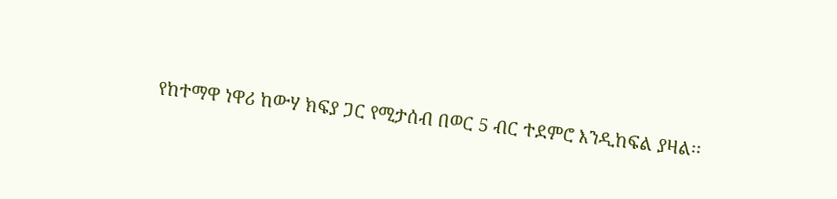የከተማዋ ነዋሪ ከውሃ ክፍያ ጋር የሚታሰብ በወር 5 ብር ተደምሮ እንዲከፍል ያዛል፡፡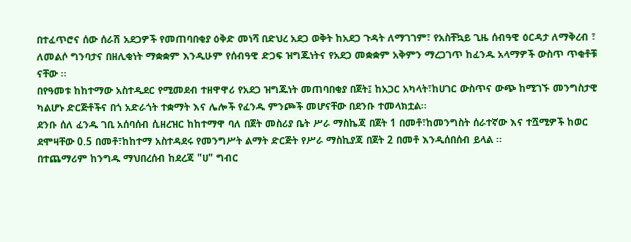በተፈጥሮና ሰው ሰራሽ አደጋዎች የመጠባበቂያ ዕቅድ መነሻ በድህረ አደጋ ወቅት ከአደጋ ጉዳት ለማገገም፣ የአስቸኳይ ጊዜ ሰብዓዊ ዕርዳታ ለማቅረብ ፣ ለመልሶ ግንባታና በዘሊቂነት ማቋቋም እንዲሁም የሰብዓዊ ድጋፍ ዝግጁነትና የአደጋ መቋቋም አቅምን ማረጋገጥ ከፈንዱ አላማዎች ውስጥ ጥቂቶቹ ናቸው ፡፡
በየዓመቱ ከከተማው አስተዲደር የሚመደብ ተዘዋዋሪ የአደጋ ዝግጁነት መጠባበቂያ በጀት፤ ከአጋር አካላት፣ከሀገር ውስጥና ውጭ ከሚገኙ መንግስታዊ ካልሆኑ ድርጅቶችና በጎ አድራጎት ተቋማት እና ሌሎች የፈንዱ ምንጮች መሆናቸው በደንቡ ተመላክቷል፡፡
ደንቡ ሰለ ፈንዱ ገቢ አሰባሰብ ሲዘረዝር ከከተማዋ ባለ በጀት መስሪያ ቤት ሥራ ማስኬጃ በጀት 1 በመቶ፣ከመንግስት ሰራተኛው እና ተሿሚዎች ከወር ደሞዛቸው 0.5 በመቶ፣ከከተማ አስተዳደሩ የመንግሥት ልማት ድርጅት የሥራ ማስኪያጃ በጀት 2 በመቶ እንዲሰበሰብ ይላል ፡፡
በተጨማሪም ከንግዱ ማህበረሰብ ከደረጃ "ሀ" ግብር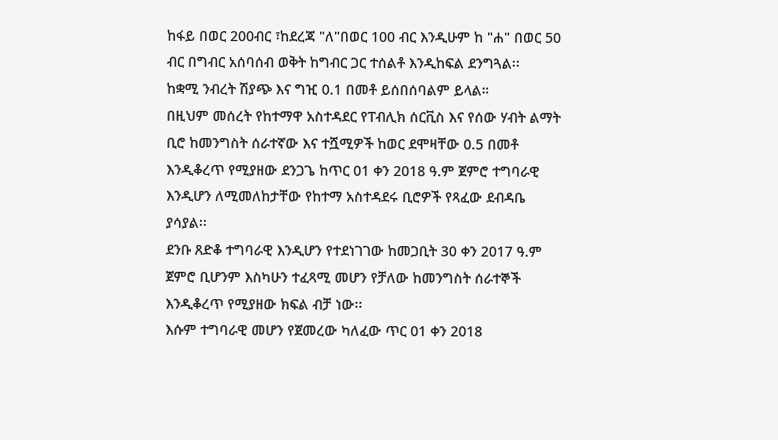ከፋይ በወር 200ብር ፣ከደረጃ "ለ"በወር 100 ብር እንዲሁም ከ "ሐ" በወር 50 ብር በግብር አሰባሰብ ወቅት ከግብር ጋር ተሰልቶ እንዲከፍል ደንግጓል፡፡
ከቋሚ ንብረት ሽያጭ እና ግዢ 0.1 በመቶ ይሰበሰባልም ይላል።
በዚህም መሰረት የከተማዋ አስተዳደር የፐብሊክ ሰርቪስ እና የሰው ሃብት ልማት ቢሮ ከመንግስት ሰራተኛው እና ተሿሚዎች ከወር ደሞዛቸው 0.5 በመቶ እንዲቆረጥ የሚያዘው ደንጋጌ ከጥር 01 ቀን 2018 ዓ.ም ጀምሮ ተግባራዊ እንዲሆን ለሚመለከታቸው የከተማ አስተዳደሩ ቢሮዎች የጻፈው ደብዳቤ ያሳያል፡፡
ደንቡ ጸድቆ ተግባራዊ እንዲሆን የተደነገገው ከመጋቢት 30 ቀን 2017 ዓ.ም ጀምሮ ቢሆንም እስካሁን ተፈጻሚ መሆን የቻለው ከመንግስት ሰራተኞች እንዲቆረጥ የሚያዘው ክፍል ብቻ ነው፡፡
እሱም ተግባራዊ መሆን የጀመረው ካለፈው ጥር 01 ቀን 2018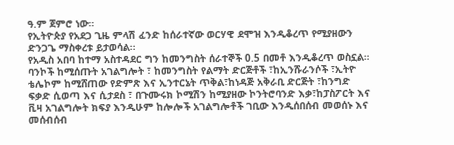ዓ.ም ጀምሮ ነው።
የኢትዮጵያ የአደጋ ጊዜ ምላሽ ፈንድ ከሰራተኛው ወርሃዊ ደሞዝ እንዲቆረጥ የሚያዘውን ድንጋጌ ማስቀረቱ ይታወሳል፡፡
የአዲስ አበባ ከተማ አስተዳደር ግን ከመንግስት ሰራተኞች 0.5 በመቶ እንዲቆረጥ ወስኗል።
ባንኮች ከሚሰጡት አገልግሎት ፣ ከመንግስት የልማት ድርጅቶች ፣ከኢንሹራንሶች ፣ኢትዮ ቴሌኮም ከሚሸጠው የድምጽ እና ኢንተርኔት ጥቅል፣ከነዳጅ አቅራቢ ድርጅት ፣ከንግድ ፍቃድ ሲወጣ እና ሲታደስ ፣ በጉሙሩክ ኮሚሽን ከሚያዘው ኮንትሮባንድ እቃ፣ከፓስፖርት እና ቪዛ አገልግሎት ክፍያ እንዲሁም ከሎሎች አገልግሎቶች ገቢው እንዲሰበሰብ መወሰኑ እና መሰብሰብ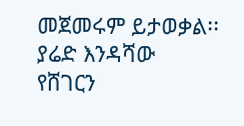መጀመሩም ይታወቃል፡፡
ያሬድ እንዳሻው
የሸገርን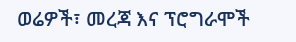ወሬዎች፣ መረጃ እና ፕሮግራሞች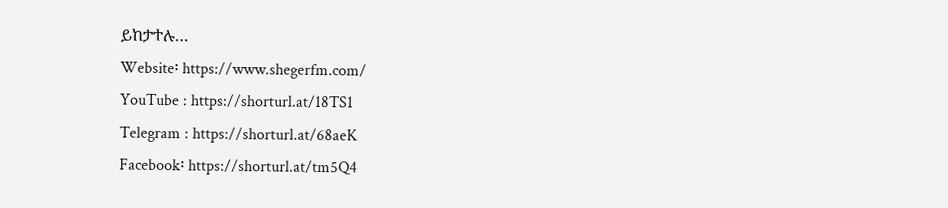ይከታተሉ…
Website፡ https://www.shegerfm.com/
YouTube : https://shorturl.at/18TS1
Telegram : https://shorturl.at/68aeK
Facebook፡ https://shorturl.at/tm5Q4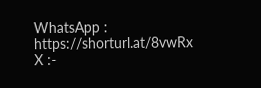WhatsApp : https://shorturl.at/8vwRx
X :-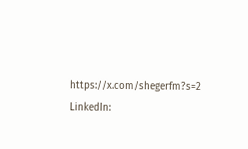https://x.com/shegerfm?s=2
LinkedIn: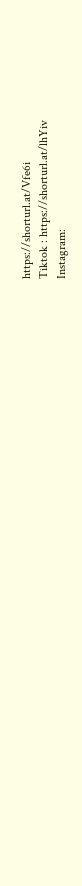https://shorturl.at/Vfe6i
Tiktok : https://shorturl.at/lhYiv
Instagram: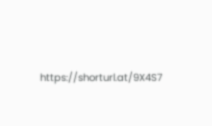https://shorturl.at/9X4S7